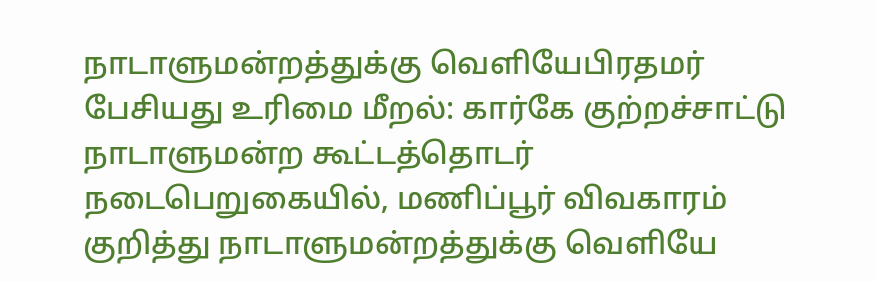நாடாளுமன்றத்துக்கு வெளியேபிரதமர் பேசியது உரிமை மீறல்: கார்கே குற்றச்சாட்டு
நாடாளுமன்ற கூட்டத்தொடர் நடைபெறுகையில், மணிப்பூர் விவகாரம் குறித்து நாடாளுமன்றத்துக்கு வெளியே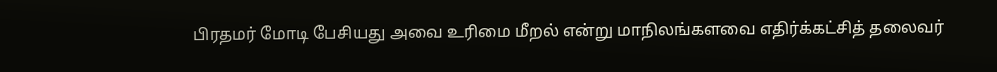பிரதமர் மோடி பேசியது அவை உரிமை மீறல் என்று மாநிலங்களவை எதிர்க்கட்சித் தலைவர்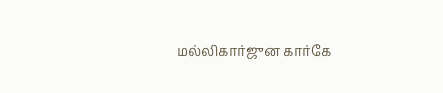மல்லிகார்ஜுன கார்கே